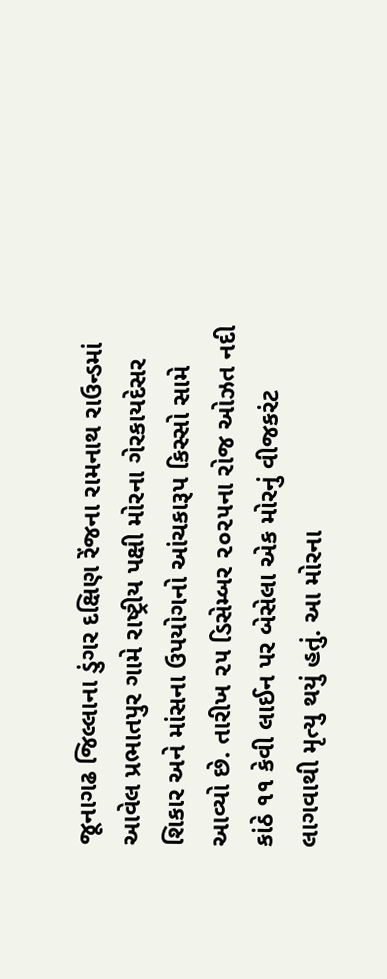જૂનાગઢ જિલ્લાના ડુંગર દક્ષિણ રેંજના રામનાથ રાઉન્ડમાં આવેલ પ્રભાતપુર ગામે રાષ્ટ્રીય પક્ષી મોરના ગેરકાયદેસર શિકાર અને માંસના ઉપયોગનો આંચકારૂપ કિસ્સો સામે આવ્યો છે. તારીખ ૨૫ ડિસેમ્બર ૨૦૨૫ના રોજ ઓઝત નદી કાંઠે ૧૧ કેવી લાઈન પર બેસેલા એક મોરનું વીજકરંટ લાગવાથી મૃત્યુ થયું હતું. આ મોરના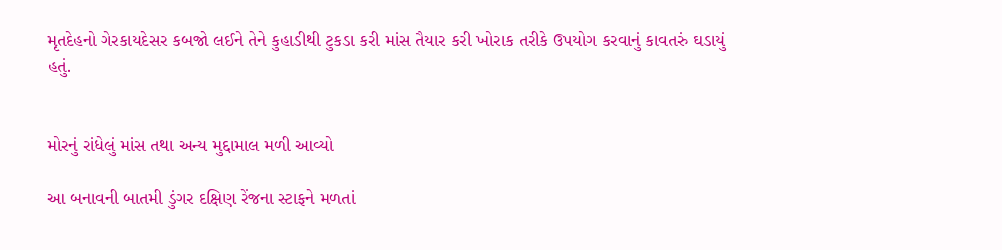મૃતદેહનો ગેરકાયદેસર કબજો લઈને તેને કુહાડીથી ટુકડા કરી માંસ તૈયાર કરી ખોરાક તરીકે ઉપયોગ કરવાનું કાવતરું ઘડાયું હતું.


મોરનું રાંધેલું માંસ તથા અન્ય મુદ્દામાલ મળી આવ્યો

આ બનાવની બાતમી ડુંગર દક્ષિણ રેંજના સ્ટાફને મળતાં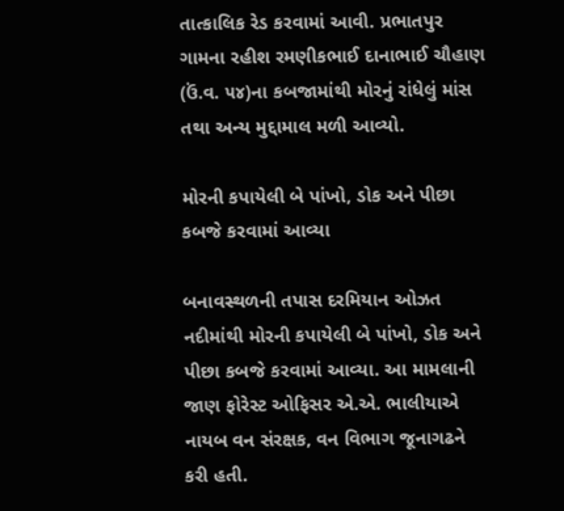તાત્કાલિક રેડ કરવામાં આવી. પ્રભાતપુર ગામના રહીશ રમણીકભાઈ દાનાભાઈ ચૌહાણ (ઉં.વ. ૫૪)ના કબજામાંથી મોરનું રાંધેલું માંસ તથા અન્ય મુદ્દામાલ મળી આવ્યો.

મોરની કપાયેલી બે પાંખો, ડોક અને પીછા કબજે કરવામાં આવ્યા

બનાવસ્થળની તપાસ દરમિયાન ઓઝત નદીમાંથી મોરની કપાયેલી બે પાંખો, ડોક અને પીછા કબજે કરવામાં આવ્યા. આ મામલાની જાણ ફોરેસ્ટ ઓફિસર એ.એ. ભાલીયાએ નાયબ વન સંરક્ષક, વન વિભાગ જૂનાગઢને કરી હતી.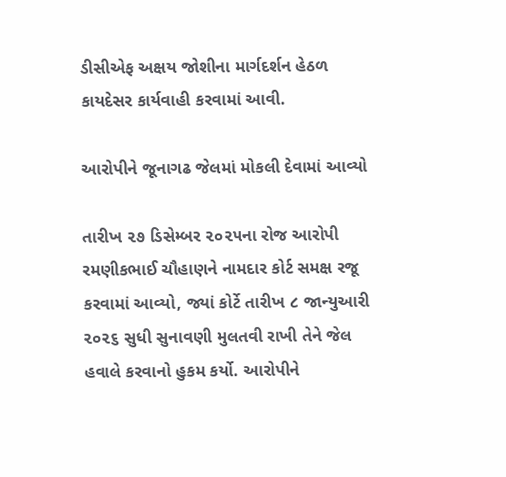ડીસીએફ અક્ષય જોશીના માર્ગદર્શન હેઠળ કાયદેસર કાર્યવાહી કરવામાં આવી.

આરોપીને જૂનાગઢ જેલમાં મોકલી દેવામાં આવ્યો

તારીખ ૨૭ ડિસેમ્બર ૨૦૨૫ના રોજ આરોપી રમણીકભાઈ ચૌહાણને નામદાર કોર્ટ સમક્ષ રજૂ કરવામાં આવ્યો, જ્યાં કોર્ટે તારીખ ૮ જાન્યુઆરી ૨૦૨૬ સુધી સુનાવણી મુલતવી રાખી તેને જેલ હવાલે કરવાનો હુકમ કર્યો. આરોપીને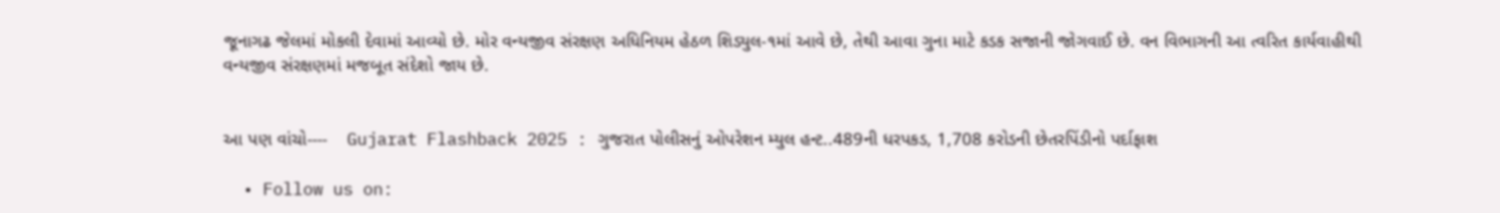જૂનાગઢ જેલમાં મોકલી દેવામાં આવ્યો છે. મોર વન્યજીવ સંરક્ષણ અધિનિયમ હેઠળ શિડ્યુલ-૧માં આવે છે, તેથી આવા ગુના માટે કડક સજાની જોગવાઈ છે. વન વિભાગની આ ત્વરિત કાર્યવાહીથી વન્યજીવ સંરક્ષણમાં મજબૂત સંદેશો જાય છે.


આ પણ વાંચો----    Gujarat Flashback 2025 : ગુજરાત પોલીસનું ઓપરેશન મ્યુલ હન્ટ..489ની ધરપકડ, 1,708 કરોડની છેતરપિંડીનો પર્દાફાશ

  • Follow us on: